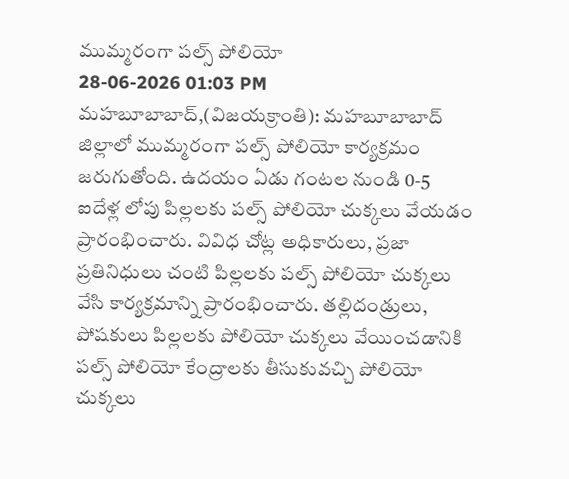ముమ్మరంగా పల్స్ పోలియో
28-06-2026 01:03 PM
మహబూబాబాద్,(విజయక్రాంతి): మహబూబాబాద్ జిల్లాలో ముమ్మరంగా పల్స్ పోలియో కార్యక్రమం జరుగుతోంది. ఉదయం ఏడు గంటల నుండి 0-5 ఐదేళ్ల లోపు పిల్లలకు పల్స్ పోలియో చుక్కలు వేయడం ప్రారంభించారు. వివిధ చోట్ల అధికారులు, ప్రజా ప్రతినిధులు చంటి పిల్లలకు పల్స్ పోలియో చుక్కలు వేసి కార్యక్రమాన్ని ప్రారంభించారు. తల్లిదండ్రులు, పోషకులు పిల్లలకు పోలియో చుక్కలు వేయించడానికి పల్స్ పోలియో కేంద్రాలకు తీసుకువచ్చి పోలియో చుక్కలు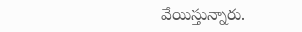వేయిస్తున్నారు.